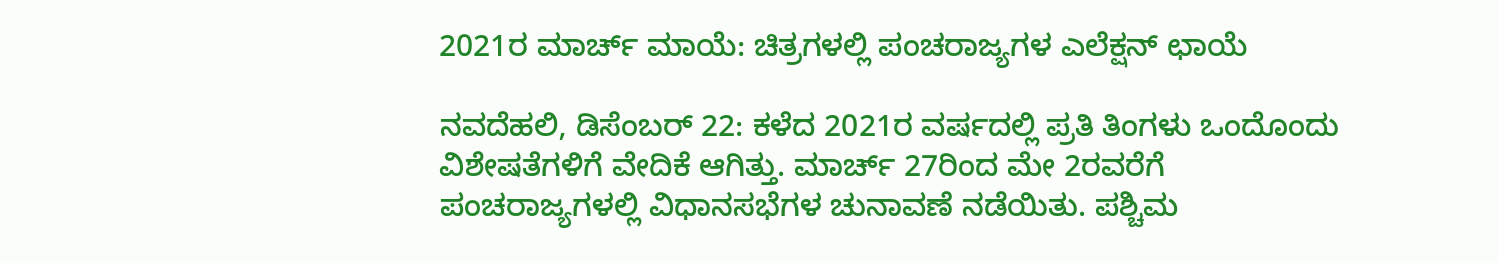2021ರ ಮಾರ್ಚ್ ಮಾಯೆ: ಚಿತ್ರಗಳಲ್ಲಿ ಪಂಚರಾಜ್ಯಗಳ ಎಲೆಕ್ಷನ್ ಛಾಯೆ

ನವದೆಹಲಿ, ಡಿಸೆಂಬರ್ 22: ಕಳೆದ 2021ರ ವರ್ಷದಲ್ಲಿ ಪ್ರತಿ ತಿಂಗಳು ಒಂದೊಂದು ವಿಶೇಷತೆಗಳಿಗೆ ವೇದಿಕೆ ಆಗಿತ್ತು. ಮಾರ್ಚ್ 27ರಿಂದ ಮೇ 2ರವರೆಗೆ ಪಂಚರಾಜ್ಯಗಳಲ್ಲಿ ವಿಧಾನಸಭೆಗಳ ಚುನಾವಣೆ ನಡೆಯಿತು. ಪಶ್ಚಿಮ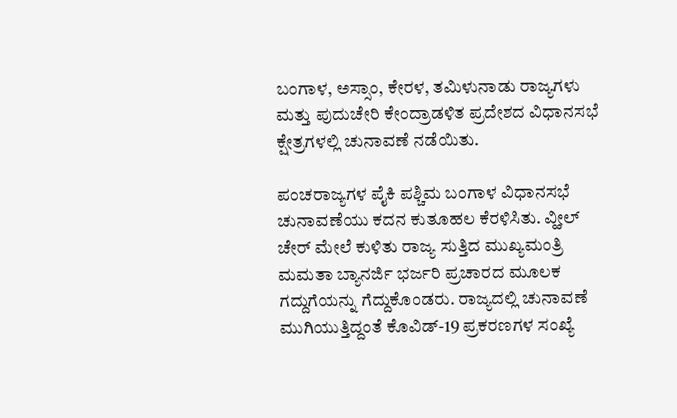ಬಂಗಾಳ, ಅಸ್ಸಾಂ, ಕೇರಳ, ತಮಿಳುನಾಡು ರಾಜ್ಯಗಳು ಮತ್ತು ಪುದುಚೇರಿ ಕೇಂದ್ರಾಡಳಿತ ಪ್ರದೇಶದ ವಿಧಾನಸಭೆ ಕ್ಷೇತ್ರಗಳಲ್ಲಿ ಚುನಾವಣೆ ನಡೆಯಿತು.

ಪಂಚರಾಜ್ಯಗಳ ಪೈಕಿ ಪಶ್ಚಿಮ ಬಂಗಾಳ ವಿಧಾನಸಭೆ ಚುನಾವಣೆಯು ಕದನ ಕುತೂಹಲ ಕೆರಳಿಸಿತು. ವ್ಹೀಲ್ ಚೇರ್ ಮೇಲೆ ಕುಳಿತು ರಾಜ್ಯ ಸುತ್ತಿದ ಮುಖ್ಯಮಂತ್ರಿ ಮಮತಾ ಬ್ಯಾನರ್ಜಿ ಭರ್ಜರಿ ಪ್ರಚಾರದ ಮೂಲಕ ಗದ್ದುಗೆಯನ್ನು ಗೆದ್ದುಕೊಂಡರು. ರಾಜ್ಯದಲ್ಲಿ ಚುನಾವಣೆ ಮುಗಿಯುತ್ತಿದ್ದಂತೆ ಕೊವಿಡ್-19 ಪ್ರಕರಣಗಳ ಸಂಖ್ಯೆ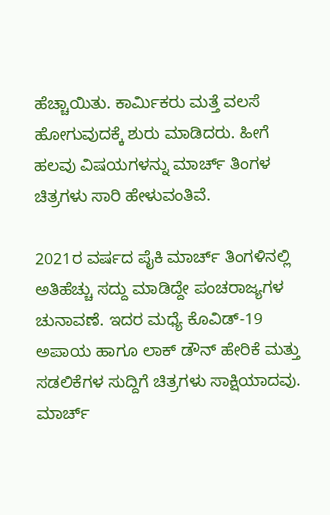ಹೆಚ್ಚಾಯಿತು. ಕಾರ್ಮಿಕರು ಮತ್ತೆ ವಲಸೆ ಹೋಗುವುದಕ್ಕೆ ಶುರು ಮಾಡಿದರು. ಹೀಗೆ ಹಲವು ವಿಷಯಗಳನ್ನು ಮಾರ್ಚ್ ತಿಂಗಳ ಚಿತ್ರಗಳು ಸಾರಿ ಹೇಳುವಂತಿವೆ.

2021ರ ವರ್ಷದ ಪೈಕಿ ಮಾರ್ಚ್ ತಿಂಗಳಿನಲ್ಲಿ ಅತಿಹೆಚ್ಚು ಸದ್ದು ಮಾಡಿದ್ದೇ ಪಂಚರಾಜ್ಯಗಳ ಚುನಾವಣೆ. ಇದರ ಮಧ್ಯೆ ಕೊವಿಡ್-19 ಅಪಾಯ ಹಾಗೂ ಲಾಕ್ ಡೌನ್ ಹೇರಿಕೆ ಮತ್ತು ಸಡಲಿಕೆಗಳ ಸುದ್ದಿಗೆ ಚಿತ್ರಗಳು ಸಾಕ್ಷಿಯಾದವು. ಮಾರ್ಚ್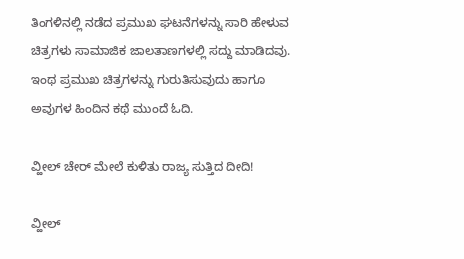ತಿಂಗಳಿನಲ್ಲಿ ನಡೆದ ಪ್ರಮುಖ ಘಟನೆಗಳನ್ನು ಸಾರಿ ಹೇಳುವ ಚಿತ್ರಗಳು ಸಾಮಾಜಿಕ ಜಾಲತಾಣಗಳಲ್ಲಿ ಸದ್ದು ಮಾಡಿದವು. ಇಂಥ ಪ್ರಮುಖ ಚಿತ್ರಗಳನ್ನು ಗುರುತಿಸುವುದು ಹಾಗೂ ಅವುಗಳ ಹಿಂದಿನ ಕಥೆ ಮುಂದೆ ಓದಿ.

ವ್ಹೀಲ್ ಚೇರ್ ಮೇಲೆ ಕುಳಿತು ರಾಜ್ಯ ಸುತ್ತಿದ ದೀದಿ!

ವ್ಹೀಲ್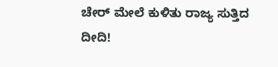ಚೇರ್ ಮೇಲೆ ಕುಳಿತು ರಾಜ್ಯ ಸುತ್ತಿದ ದೀದಿ!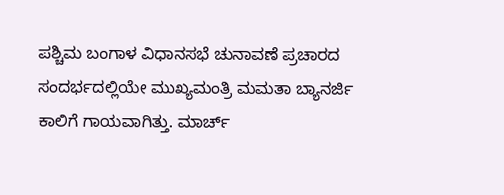ಪಶ್ಚಿಮ ಬಂಗಾಳ ವಿಧಾನಸಭೆ ಚುನಾವಣೆ ಪ್ರಚಾರದ ಸಂದರ್ಭದಲ್ಲಿಯೇ ಮುಖ್ಯಮಂತ್ರಿ ಮಮತಾ ಬ್ಯಾನರ್ಜಿ ಕಾಲಿಗೆ ಗಾಯವಾಗಿತ್ತು. ಮಾರ್ಚ್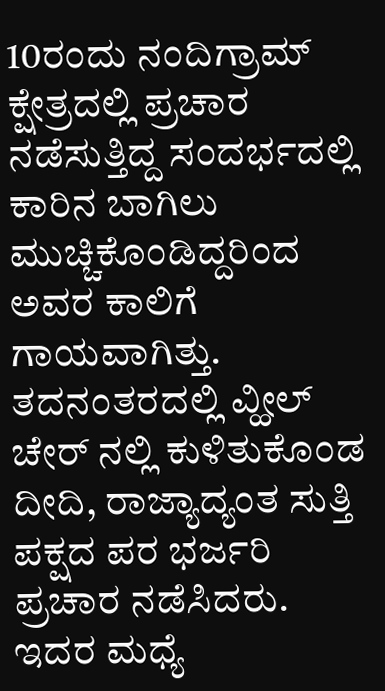10ರಂದು ನಂದಿಗ್ರಾಮ್ ಕ್ಷೇತ್ರದಲ್ಲಿ ಪ್ರಚಾರ ನಡೆಸುತ್ತಿದ್ದ ಸಂದರ್ಭದಲ್ಲಿ ಕಾರಿನ ಬಾಗಿಲು ಮುಚ್ಚಿಕೊಂಡಿದ್ದರಿಂದ ಅವರ ಕಾಲಿಗೆ ಗಾಯವಾಗಿತ್ತು. ತದನಂತರದಲ್ಲಿ ವ್ಹೀಲ್ ಚೇರ್ ನಲ್ಲಿ ಕುಳಿತುಕೊಂಡ ದೀದಿ, ರಾಜ್ಯಾದ್ಯಂತ ಸುತ್ತಿ ಪಕ್ಷದ ಪರ ಭರ್ಜರಿ ಪ್ರಚಾರ ನಡೆಸಿದರು. ಇದರ ಮಧ್ಯೆ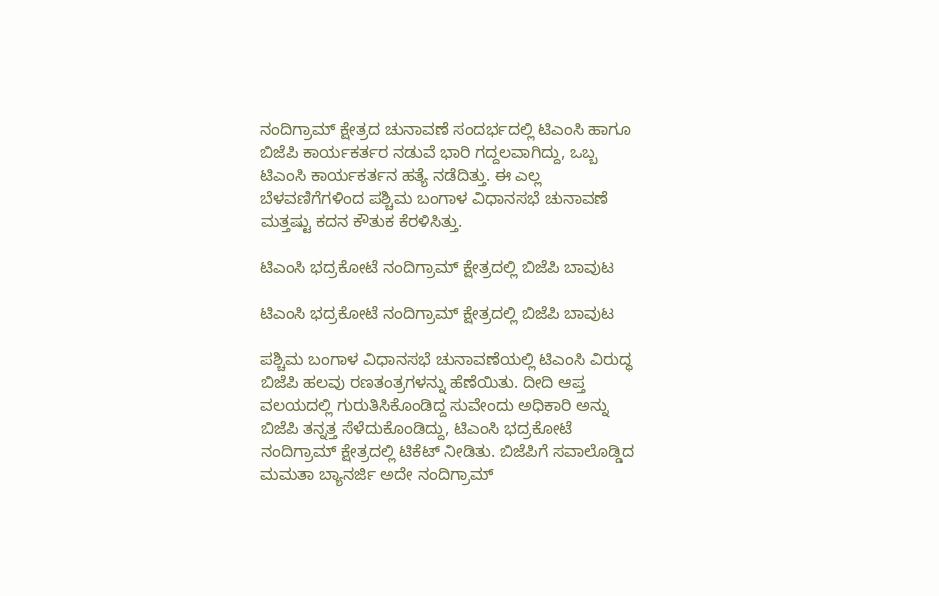ನಂದಿಗ್ರಾಮ್ ಕ್ಷೇತ್ರದ ಚುನಾವಣೆ ಸಂದರ್ಭದಲ್ಲಿ ಟಿಎಂಸಿ ಹಾಗೂ ಬಿಜೆಪಿ ಕಾರ್ಯಕರ್ತರ ನಡುವೆ ಭಾರಿ ಗದ್ದಲವಾಗಿದ್ದು, ಒಬ್ಬ ಟಿಎಂಸಿ ಕಾರ್ಯಕರ್ತನ ಹತ್ಯೆ ನಡೆದಿತ್ತು. ಈ ಎಲ್ಲ ಬೆಳವಣಿಗೆಗಳಿಂದ ಪಶ್ಚಿಮ ಬಂಗಾಳ ವಿಧಾನಸಭೆ ಚುನಾವಣೆ ಮತ್ತಷ್ಟು ಕದನ ಕೌತುಕ ಕೆರಳಿಸಿತ್ತು.

ಟಿಎಂಸಿ ಭದ್ರಕೋಟೆ ನಂದಿಗ್ರಾಮ್ ಕ್ಷೇತ್ರದಲ್ಲಿ ಬಿಜೆಪಿ ಬಾವುಟ

ಟಿಎಂಸಿ ಭದ್ರಕೋಟೆ ನಂದಿಗ್ರಾಮ್ ಕ್ಷೇತ್ರದಲ್ಲಿ ಬಿಜೆಪಿ ಬಾವುಟ

ಪಶ್ಚಿಮ ಬಂಗಾಳ ವಿಧಾನಸಭೆ ಚುನಾವಣೆಯಲ್ಲಿ ಟಿಎಂಸಿ ವಿರುದ್ಧ ಬಿಜೆಪಿ ಹಲವು ರಣತಂತ್ರಗಳನ್ನು ಹೆಣೆಯಿತು. ದೀದಿ ಆಪ್ತ ವಲಯದಲ್ಲಿ ಗುರುತಿಸಿಕೊಂಡಿದ್ದ ಸುವೇಂದು ಅಧಿಕಾರಿ ಅನ್ನು ಬಿಜೆಪಿ ತನ್ನತ್ತ ಸೆಳೆದುಕೊಂಡಿದ್ದು, ಟಿಎಂಸಿ ಭದ್ರಕೋಟೆ ನಂದಿಗ್ರಾಮ್ ಕ್ಷೇತ್ರದಲ್ಲಿ ಟಿಕೆಟ್ ನೀಡಿತು. ಬಿಜೆಪಿಗೆ ಸವಾಲೊಡ್ಡಿದ ಮಮತಾ ಬ್ಯಾನರ್ಜಿ ಅದೇ ನಂದಿಗ್ರಾಮ್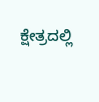ಕ್ಷೇತ್ರದಲ್ಲಿ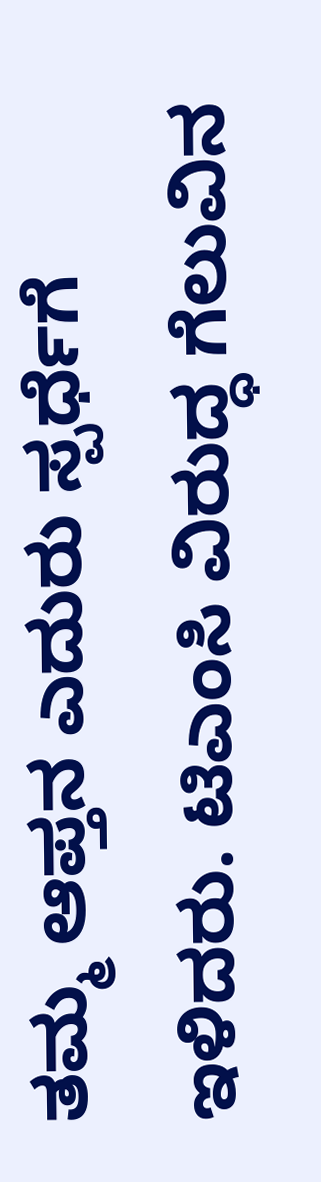ತಮ್ಮ ಆಪ್ತನ ಎದುರು ಸ್ಪರ್ಧೆಗೆ ಇಳಿದರು. ಟಿಎಂಸಿ ವಿರುದ್ಧ ಗೆಲುವಿನ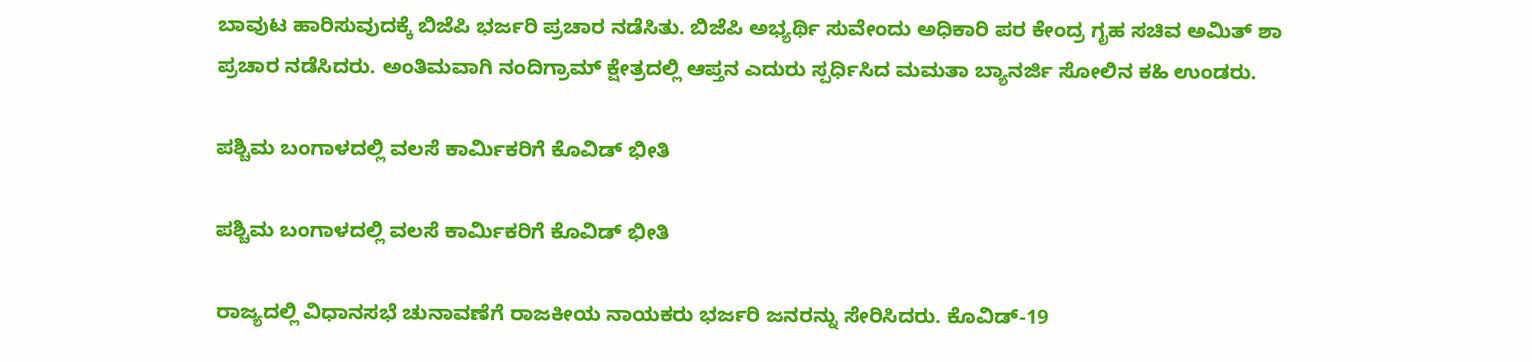ಬಾವುಟ ಹಾರಿಸುವುದಕ್ಕೆ ಬಿಜೆಪಿ ಭರ್ಜರಿ ಪ್ರಚಾರ ನಡೆಸಿತು. ಬಿಜೆಪಿ ಅಭ್ಯರ್ಥಿ ಸುವೇಂದು ಅಧಿಕಾರಿ ಪರ ಕೇಂದ್ರ ಗೃಹ ಸಚಿವ ಅಮಿತ್ ಶಾ ಪ್ರಚಾರ ನಡೆಸಿದರು. ಅಂತಿಮವಾಗಿ ನಂದಿಗ್ರಾಮ್ ಕ್ಷೇತ್ರದಲ್ಲಿ ಆಪ್ತನ ಎದುರು ಸ್ಪರ್ಧಿಸಿದ ಮಮತಾ ಬ್ಯಾನರ್ಜಿ ಸೋಲಿನ ಕಹಿ ಉಂಡರು.

ಪಶ್ಚಿಮ ಬಂಗಾಳದಲ್ಲಿ ವಲಸೆ ಕಾರ್ಮಿಕರಿಗೆ ಕೊವಿಡ್ ಭೀತಿ

ಪಶ್ಚಿಮ ಬಂಗಾಳದಲ್ಲಿ ವಲಸೆ ಕಾರ್ಮಿಕರಿಗೆ ಕೊವಿಡ್ ಭೀತಿ

ರಾಜ್ಯದಲ್ಲಿ ವಿಧಾನಸಭೆ ಚುನಾವಣೆಗೆ ರಾಜಕೀಯ ನಾಯಕರು ಭರ್ಜರಿ ಜನರನ್ನು ಸೇರಿಸಿದರು. ಕೊವಿಡ್-19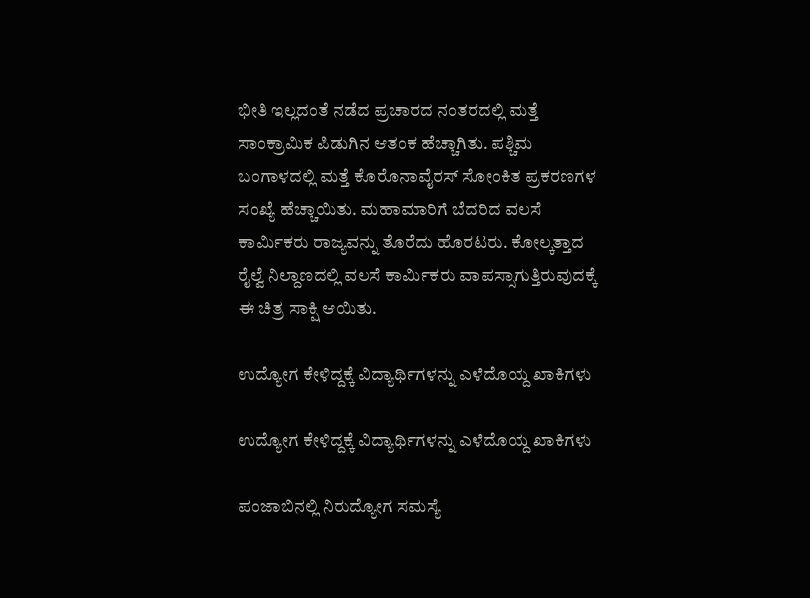ಭೀತಿ ಇಲ್ಲದಂತೆ ನಡೆದ ಪ್ರಚಾರದ ನಂತರದಲ್ಲಿ ಮತ್ತೆ ಸಾಂಕ್ರಾಮಿಕ ಪಿಡುಗಿನ ಆತಂಕ ಹೆಚ್ಚಾಗಿತು. ಪಶ್ಚಿಮ ಬಂಗಾಳದಲ್ಲಿ ಮತ್ತೆ ಕೊರೊನಾವೈರಸ್ ಸೋಂಕಿತ ಪ್ರಕರಣಗಳ ಸಂಖ್ಯೆ ಹೆಚ್ಚಾಯಿತು. ಮಹಾಮಾರಿಗೆ ಬೆದರಿದ ವಲಸೆ ಕಾರ್ಮಿಕರು ರಾಜ್ಯವನ್ನು ತೊರೆದು ಹೊರಟರು. ಕೋಲ್ಕತ್ತಾದ ರೈಲ್ವೆ ನಿಲ್ದಾಣದಲ್ಲಿ ವಲಸೆ ಕಾರ್ಮಿಕರು ವಾಪಸ್ಸಾಗುತ್ತಿರುವುದಕ್ಕೆ ಈ ಚಿತ್ರ ಸಾಕ್ಷಿ ಆಯಿತು.

ಉದ್ಯೋಗ ಕೇಳಿದ್ದಕ್ಕೆ ವಿದ್ಯಾರ್ಥಿಗಳನ್ನು ಎಳೆದೊಯ್ದ ಖಾಕಿಗಳು

ಉದ್ಯೋಗ ಕೇಳಿದ್ದಕ್ಕೆ ವಿದ್ಯಾರ್ಥಿಗಳನ್ನು ಎಳೆದೊಯ್ದ ಖಾಕಿಗಳು

ಪಂಜಾಬಿನಲ್ಲಿ ನಿರುದ್ಯೋಗ ಸಮಸ್ಯೆ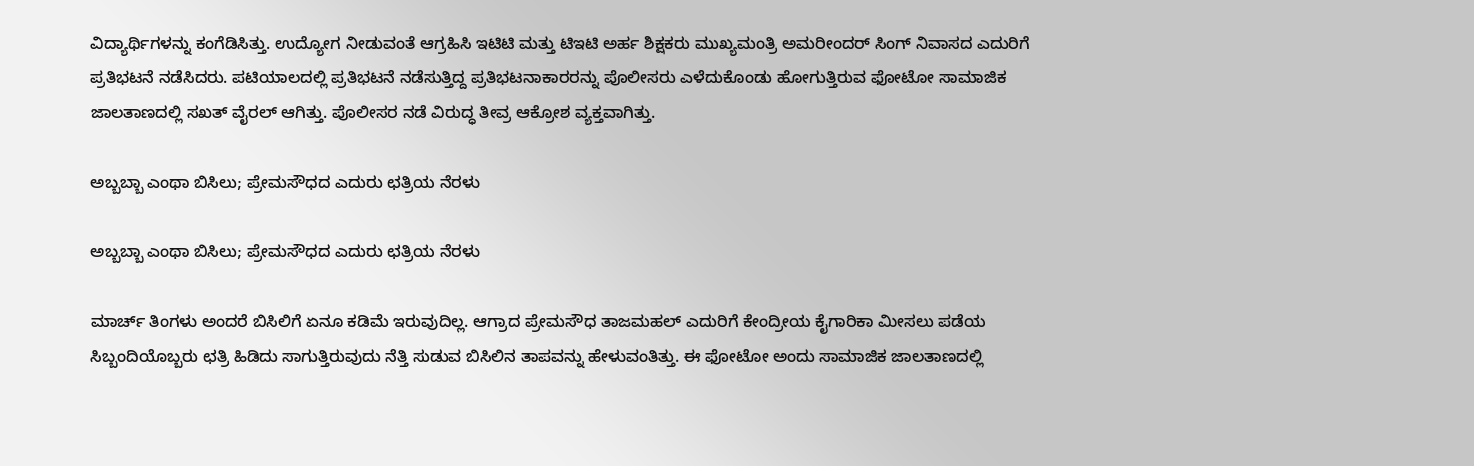ವಿದ್ಯಾರ್ಥಿಗಳನ್ನು ಕಂಗೆಡಿಸಿತ್ತು. ಉದ್ಯೋಗ ನೀಡುವಂತೆ ಆಗ್ರಹಿಸಿ ಇಟಿಟಿ ಮತ್ತು ಟಿಇಟಿ ಅರ್ಹ ಶಿಕ್ಷಕರು ಮುಖ್ಯಮಂತ್ರಿ ಅಮರೀಂದರ್ ಸಿಂಗ್ ನಿವಾಸದ ಎದುರಿಗೆ ಪ್ರತಿಭಟನೆ ನಡೆಸಿದರು. ಪಟಿಯಾಲದಲ್ಲಿ ಪ್ರತಿಭಟನೆ ನಡೆಸುತ್ತಿದ್ದ ಪ್ರತಿಭಟನಾಕಾರರನ್ನು ಪೊಲೀಸರು ಎಳೆದುಕೊಂಡು ಹೋಗುತ್ತಿರುವ ಫೋಟೋ ಸಾಮಾಜಿಕ ಜಾಲತಾಣದಲ್ಲಿ ಸಖತ್ ವೈರಲ್ ಆಗಿತ್ತು. ಪೊಲೀಸರ ನಡೆ ವಿರುದ್ಧ ತೀವ್ರ ಆಕ್ರೋಶ ವ್ಯಕ್ತವಾಗಿತ್ತು.

ಅಬ್ಬಬ್ಬಾ ಎಂಥಾ ಬಿಸಿಲು; ಪ್ರೇಮಸೌಧದ ಎದುರು ಛತ್ರಿಯ ನೆರಳು

ಅಬ್ಬಬ್ಬಾ ಎಂಥಾ ಬಿಸಿಲು; ಪ್ರೇಮಸೌಧದ ಎದುರು ಛತ್ರಿಯ ನೆರಳು

ಮಾರ್ಚ್ ತಿಂಗಳು ಅಂದರೆ ಬಿಸಿಲಿಗೆ ಏನೂ ಕಡಿಮೆ ಇರುವುದಿಲ್ಲ. ಆಗ್ರಾದ ಪ್ರೇಮಸೌಧ ತಾಜಮಹಲ್ ಎದುರಿಗೆ ಕೇಂದ್ರೀಯ ಕೈಗಾರಿಕಾ ಮೀಸಲು ಪಡೆಯ ಸಿಬ್ಬಂದಿಯೊಬ್ಬರು ಛತ್ರಿ ಹಿಡಿದು ಸಾಗುತ್ತಿರುವುದು ನೆತ್ತಿ ಸುಡುವ ಬಿಸಿಲಿನ ತಾಪವನ್ನು ಹೇಳುವಂತಿತ್ತು. ಈ ಫೋಟೋ ಅಂದು ಸಾಮಾಜಿಕ ಜಾಲತಾಣದಲ್ಲಿ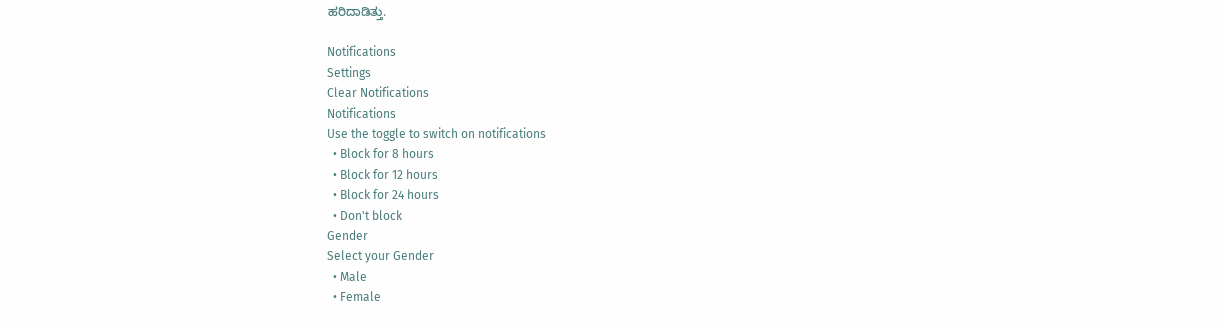ಹರಿದಾಡಿತ್ತು.

Notifications
Settings
Clear Notifications
Notifications
Use the toggle to switch on notifications
  • Block for 8 hours
  • Block for 12 hours
  • Block for 24 hours
  • Don't block
Gender
Select your Gender
  • Male
  • Female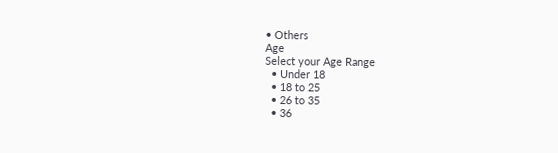• Others
Age
Select your Age Range
  • Under 18
  • 18 to 25
  • 26 to 35
  • 36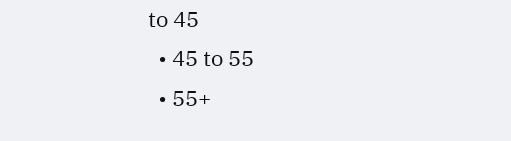to 45
  • 45 to 55
  • 55+